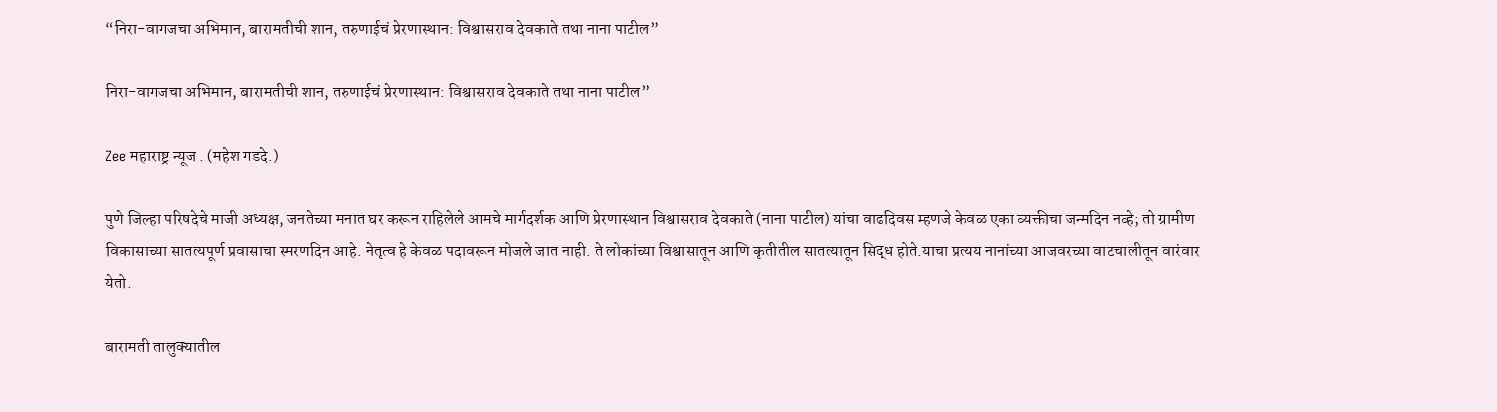“निरा-वागजचा अभिमान, बारामतीची शान, तरुणाईचं प्रेरणास्थान: विश्वासराव देवकाते तथा नाना पाटील”

निरा-वागजचा अभिमान, बारामतीची शान, तरुणाईचं प्रेरणास्थान: विश्वासराव देवकाते तथा नाना पाटील”

Zee महाराष्ट्र न्यूज . (महेश गडदे.)

पुणे जिल्हा परिषदेचे माजी अध्यक्ष, जनतेच्या मनात घर करून राहिलेले आमचे मार्गदर्शक आणि प्रेरणास्थान विश्वासराव देवकाते (नाना पाटील) यांचा वाढदिवस म्हणजे केवळ एका व्यक्तीचा जन्मदिन नव्हे; तो ग्रामीण विकासाच्या सातत्यपूर्ण प्रवासाचा स्मरणदिन आहे. नेतृत्व हे केवळ पदावरून मोजले जात नाही. ते लोकांच्या विश्वासातून आणि कृतीतील सातत्यातून सिद्ध होते.याचा प्रत्यय नानांच्या आजवरच्या वाटचालीतून वारंवार येतो.

बारामती तालुक्यातील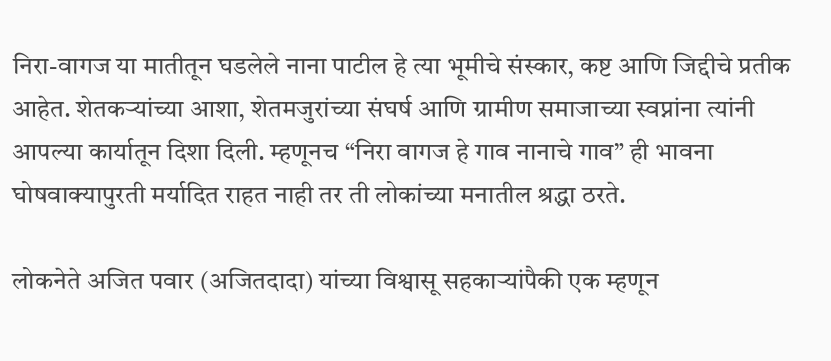निरा-वागज या मातीतून घडलेले नाना पाटील हे त्या भूमीचे संस्कार, कष्ट आणि जिद्दीचे प्रतीक आहेत. शेतकऱ्यांच्या आशा, शेतमजुरांच्या संघर्ष आणि ग्रामीण समाजाच्या स्वप्नांना त्यांनी आपल्या कार्यातून दिशा दिली. म्हणूनच “निरा वागज हे गाव नानाचे गाव” ही भावना घोषवाक्यापुरती मर्यादित राहत नाही तर ती लोकांच्या मनातील श्रद्धा ठरते.

लोकनेते अजित पवार (अजितदादा) यांच्या विश्वासू सहकाऱ्यांपैकी एक म्हणून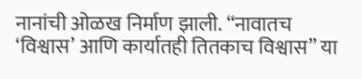नानांची ओळख निर्माण झाली. “नावातच ‘विश्वास’ आणि कार्यातही तितकाच विश्वास” या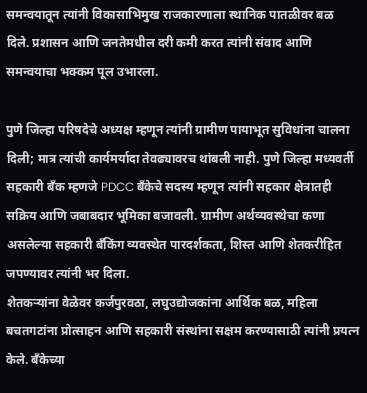समन्वयातून त्यांनी विकासाभिमुख राजकारणाला स्थानिक पातळीवर बळ दिले. प्रशासन आणि जनतेमधील दरी कमी करत त्यांनी संवाद आणि समन्वयाचा भक्कम पूल उभारला.

पुणे जिल्हा परिषदेचे अध्यक्ष म्हणून त्यांनी ग्रामीण पायाभूत सुविधांना चालना दिली; मात्र त्यांची कार्यमर्यादा तेवढ्यावरच थांबली नाही. पुणे जिल्हा मध्यवर्ती सहकारी बँक म्हणजे PDCC बँकेचे सदस्य म्हणून त्यांनी सहकार क्षेत्रातही सक्रिय आणि जबाबदार भूमिका बजावली. ग्रामीण अर्थव्यवस्थेचा कणा असलेल्या सहकारी बँकिंग व्यवस्थेत पारदर्शकता, शिस्त आणि शेतकरीहित जपण्यावर त्यांनी भर दिला.
शेतकऱ्यांना वेळेवर कर्जपुरवठा, लघुउद्योजकांना आर्थिक बळ, महिला बचतगटांना प्रोत्साहन आणि सहकारी संस्थांना सक्षम करण्यासाठी त्यांनी प्रयत्न केले. बँकेच्या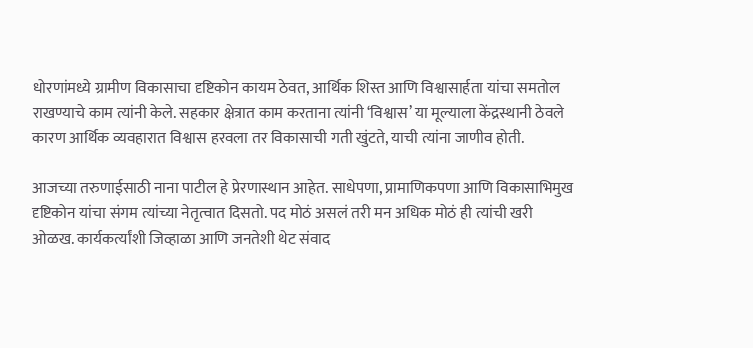धोरणांमध्ये ग्रामीण विकासाचा दृष्टिकोन कायम ठेवत, आर्थिक शिस्त आणि विश्वासार्हता यांचा समतोल राखण्याचे काम त्यांनी केले. सहकार क्षेत्रात काम करताना त्यांनी ‘विश्वास’ या मूल्याला केंद्रस्थानी ठेवले कारण आर्थिक व्यवहारात विश्वास हरवला तर विकासाची गती खुंटते, याची त्यांना जाणीव होती.

आजच्या तरुणाईसाठी नाना पाटील हे प्रेरणास्थान आहेत. साधेपणा, प्रामाणिकपणा आणि विकासाभिमुख दृष्टिकोन यांचा संगम त्यांच्या नेतृत्वात दिसतो. पद मोठं असलं तरी मन अधिक मोठं ही त्यांची खरी ओळख. कार्यकर्त्यांशी जिव्हाळा आणि जनतेशी थेट संवाद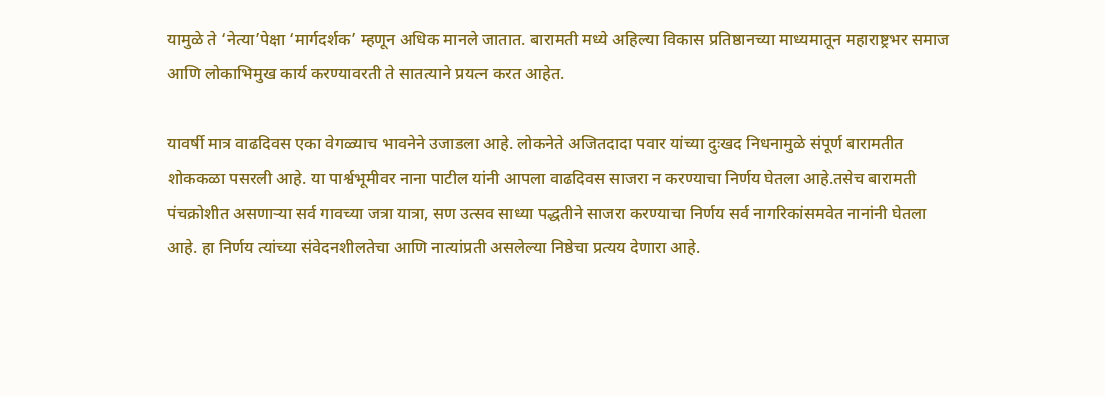यामुळे ते ‘नेत्या’पेक्षा ‘मार्गदर्शक’ म्हणून अधिक मानले जातात. बारामती मध्ये अहिल्या विकास प्रतिष्ठानच्या माध्यमातून महाराष्ट्रभर समाज आणि लोकाभिमुख कार्य करण्यावरती ते सातत्याने प्रयत्न करत आहेत.

यावर्षी मात्र वाढदिवस एका वेगळ्याच भावनेने उजाडला आहे. लोकनेते अजितदादा पवार यांच्या दुःखद निधनामुळे संपूर्ण बारामतीत शोककळा पसरली आहे. या पार्श्वभूमीवर नाना पाटील यांनी आपला वाढदिवस साजरा न करण्याचा निर्णय घेतला आहे.तसेच बारामती पंचक्रोशीत असणाऱ्या सर्व गावच्या जत्रा यात्रा, सण उत्सव साध्या पद्धतीने साजरा करण्याचा निर्णय सर्व नागरिकांसमवेत नानांनी घेतला आहे. हा निर्णय त्यांच्या संवेदनशीलतेचा आणि नात्यांप्रती असलेल्या निष्ठेचा प्रत्यय देणारा आहे.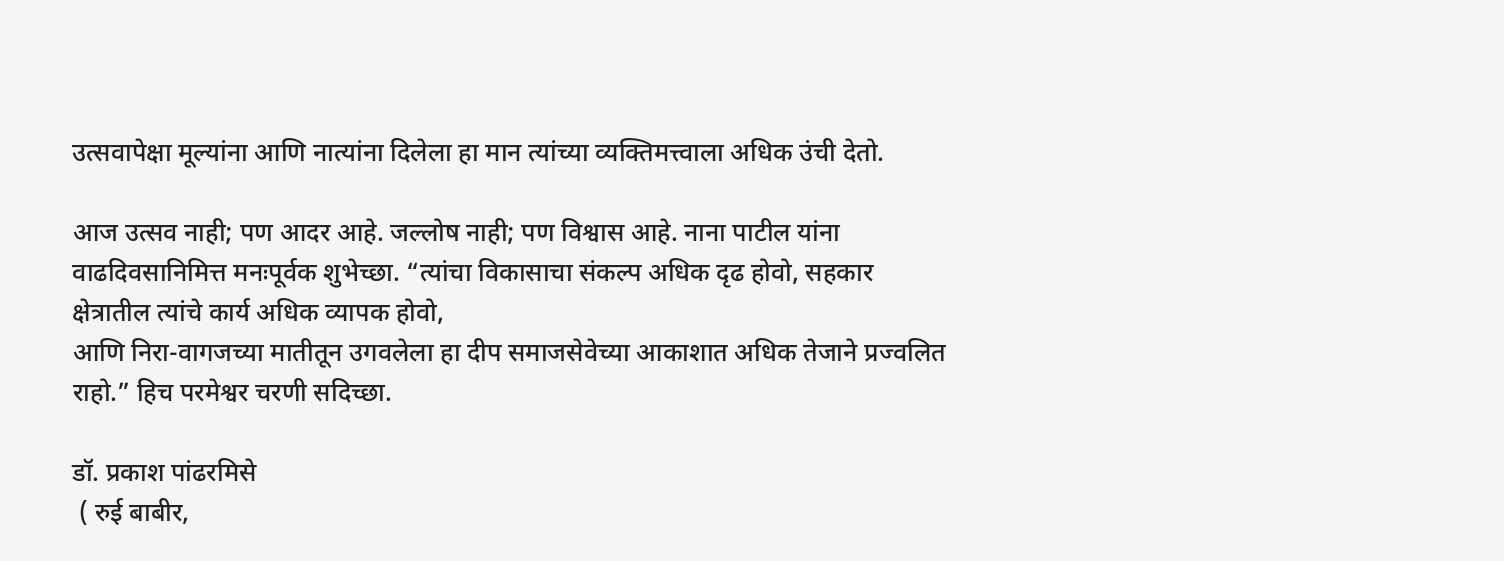उत्सवापेक्षा मूल्यांना आणि नात्यांना दिलेला हा मान त्यांच्या व्यक्तिमत्त्वाला अधिक उंची देतो.

आज उत्सव नाही; पण आदर आहे. जल्लोष नाही; पण विश्वास आहे. नाना पाटील यांना वाढदिवसानिमित्त मनःपूर्वक शुभेच्छा. “त्यांचा विकासाचा संकल्प अधिक दृढ होवो, सहकार क्षेत्रातील त्यांचे कार्य अधिक व्यापक होवो,
आणि निरा-वागजच्या मातीतून उगवलेला हा दीप समाजसेवेच्या आकाशात अधिक तेजाने प्रज्वलित राहो.” हिच परमेश्वर चरणी सदिच्छा.

डॉ. प्रकाश पांढरमिसे
 ( रुई बाबीर,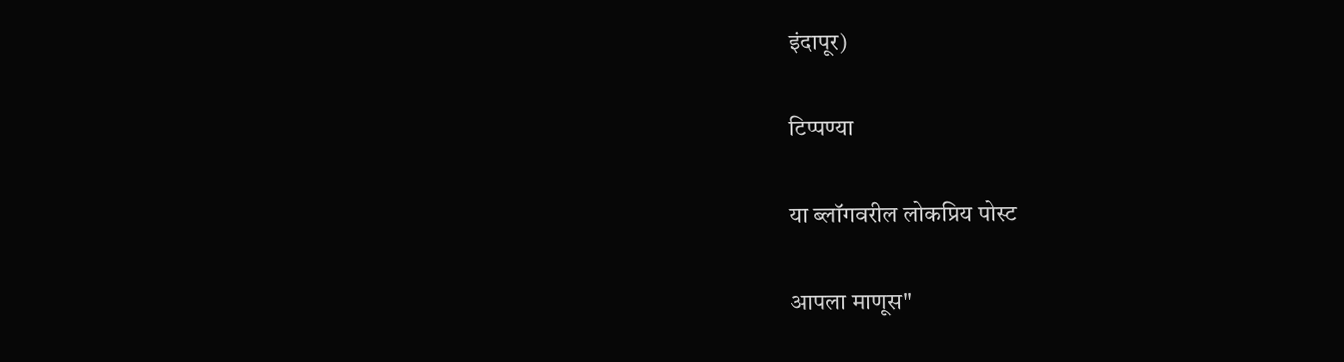इंदापूर)

टिप्पण्या

या ब्लॉगवरील लोकप्रिय पोस्ट

आपला माणूस"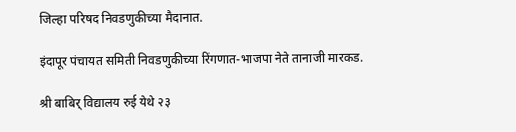जिल्हा परिषद निवडणुकीच्या मैदानात.

इंदापूर पंचायत समिती निवडणुकीच्या रिंगणात-भाजपा नेते तानाजी मारकड.

श्री बाबिर् विद्यालय रुई येथे २३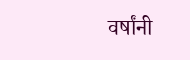वर्षांनी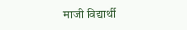माजी विद्यार्थी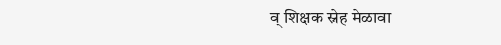व् शिक्षक स्नेह मेळावा